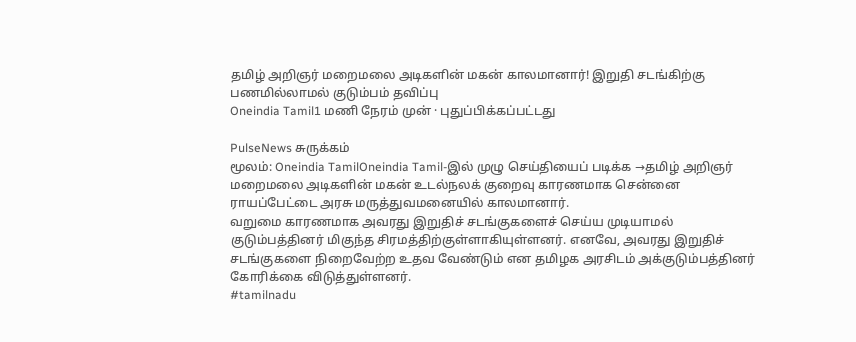தமிழ் அறிஞர் மறைமலை அடிகளின் மகன் காலமானார்! இறுதி சடங்கிற்கு பணமில்லாமல் குடும்பம் தவிப்பு
Oneindia Tamil1 மணி நேரம் முன் · புதுப்பிக்கப்பட்டது

PulseNews சுருக்கம்
மூலம்: Oneindia TamilOneindia Tamil-இல் முழு செய்தியைப் படிக்க →தமிழ் அறிஞர் மறைமலை அடிகளின் மகன் உடல்நலக் குறைவு காரணமாக சென்னை ராயப்பேட்டை அரசு மருத்துவமனையில் காலமானார்.
வறுமை காரணமாக அவரது இறுதிச் சடங்குகளைச் செய்ய முடியாமல் குடும்பத்தினர் மிகுந்த சிரமத்திற்குள்ளாகியுள்ளனர். எனவே, அவரது இறுதிச் சடங்குகளை நிறைவேற்ற உதவ வேண்டும் என தமிழக அரசிடம் அக்குடும்பத்தினர் கோரிக்கை விடுத்துள்ளனர்.
#tamilnadu